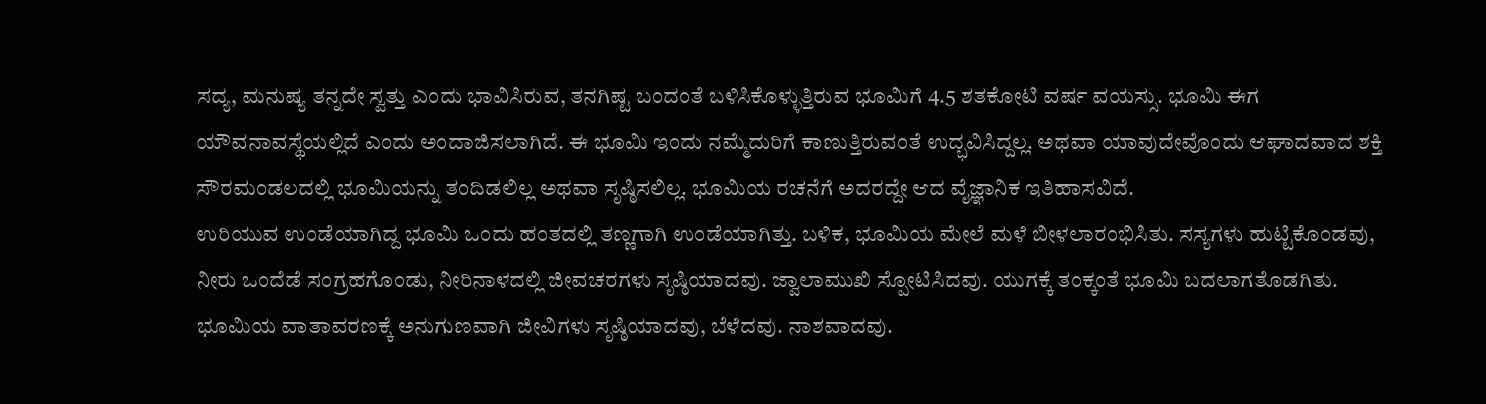ಸದ್ಯ, ಮನುಷ್ಯ ತನ್ನದೇ ಸ್ವತ್ತು ಎಂದು ಭಾವಿಸಿರುವ, ತನಗಿಷ್ಟ ಬಂದಂತೆ ಬಳಿಸಿಕೊಳ್ಳುತ್ತಿರುವ ಭೂಮಿಗೆ 4.5 ಶತಕೋಟಿ ವರ್ಷ ವಯಸ್ಸು. ಭೂಮಿ ಈಗ ಯೌವನಾವಸ್ಥೆಯಲ್ಲಿದೆ ಎಂದು ಅಂದಾಜಿಸಲಾಗಿದೆ. ಈ ಭೂಮಿ ಇಂದು ನಮ್ಮೆದುರಿಗೆ ಕಾಣುತ್ತಿರುವಂತೆ ಉದ್ಭವಿಸಿದ್ದಲ್ಲ. ಅಥವಾ ಯಾವುದೇವೊಂದು ಆಘಾದವಾದ ಶಕ್ತಿ ಸೌರಮಂಡಲದಲ್ಲಿ ಭೂಮಿಯನ್ನು ತಂದಿಡಲಿಲ್ಲ ಅಥವಾ ಸೃಷ್ಠಿಸಲಿಲ್ಲ. ಭೂಮಿಯ ರಚನೆಗೆ ಅದರದ್ದೇ ಆದ ವೈಜ್ಞಾನಿಕ ಇತಿಹಾಸವಿದೆ.
ಉರಿಯುವ ಉಂಡೆಯಾಗಿದ್ದ ಭೂಮಿ ಒಂದು ಹಂತದಲ್ಲಿ ತಣ್ಣಗಾಗಿ ಉಂಡೆಯಾಗಿತ್ತು. ಬಳಿಕ, ಭೂಮಿಯ ಮೇಲೆ ಮಳೆ ಬೀಳಲಾರಂಭಿಸಿತು. ಸಸ್ಯಗಳು ಹುಟ್ಟಿಕೊಂಡವು, ನೀರು ಒಂದೆಡೆ ಸಂಗ್ರಹಗೊಂಡು, ನೀರಿನಾಳದಲ್ಲಿ ಜೀವಚರಗಳು ಸೃಷ್ಠಿಯಾದವು. ಜ್ವಾಲಾಮುಖಿ ಸ್ಪೋಟಿಸಿದವು. ಯುಗಕ್ಕೆ ತಂಕ್ಕಂತೆ ಭೂಮಿ ಬದಲಾಗತೊಡಗಿತು. ಭೂಮಿಯ ವಾತಾವರಣಕ್ಕೆ ಅನುಗುಣವಾಗಿ ಜೀವಿಗಳು ಸೃಷ್ಠಿಯಾದವು, ಬೆಳೆದವು. ನಾಶವಾದವು.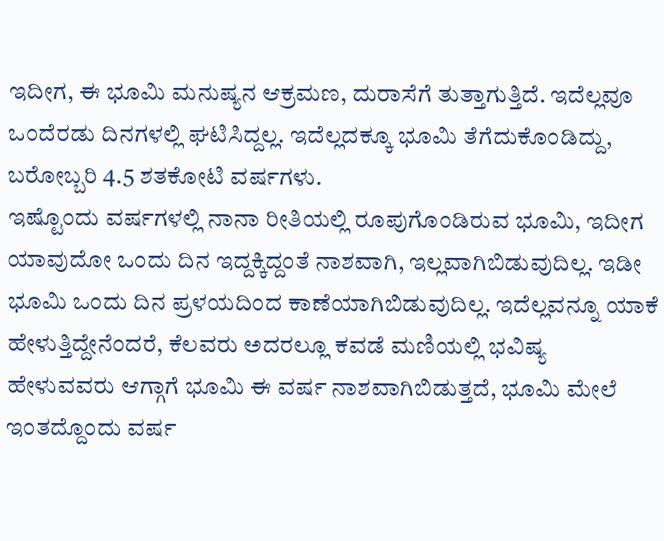ಇದೀಗ, ಈ ಭೂಮಿ ಮನುಷ್ಯನ ಆಕ್ರಮಣ, ದುರಾಸೆಗೆ ತುತ್ತಾಗುತ್ತಿದೆ. ಇದೆಲ್ಲವೂ ಒಂದೆರಡು ದಿನಗಳಲ್ಲಿ ಘಟಿಸಿದ್ದಲ್ಲ. ಇದೆಲ್ಲದಕ್ಕೂ ಭೂಮಿ ತೆಗೆದುಕೊಂಡಿದ್ದು, ಬರೋಬ್ಬರಿ 4.5 ಶತಕೋಟಿ ವರ್ಷಗಳು.
ಇಷ್ಟೊಂದು ವರ್ಷಗಳಲ್ಲಿ ನಾನಾ ರೀತಿಯಲ್ಲಿ ರೂಪುಗೊಂಡಿರುವ ಭೂಮಿ, ಇದೀಗ ಯಾವುದೋ ಒಂದು ದಿನ ಇದ್ದಕ್ಕಿದ್ದಂತೆ ನಾಶವಾಗಿ, ಇಲ್ಲವಾಗಿಬಿಡುವುದಿಲ್ಲ. ಇಡೀ ಭೂಮಿ ಒಂದು ದಿನ ಪ್ರಳಯದಿಂದ ಕಾಣೆಯಾಗಿಬಿಡುವುದಿಲ್ಲ. ಇದೆಲ್ಲವನ್ನೂ ಯಾಕೆ ಹೇಳುತ್ತಿದ್ದೇನೆಂದರೆ, ಕೆಲವರು ಅದರಲ್ಲೂ ಕವಡೆ ಮಣಿಯಲ್ಲಿ ಭವಿಷ್ಯ ಹೇಳುವವರು ಆಗ್ಗಾಗೆ ಭೂಮಿ ಈ ವರ್ಷ ನಾಶವಾಗಿಬಿಡುತ್ತದೆ, ಭೂಮಿ ಮೇಲೆ ಇಂತದ್ದೊಂದು ವರ್ಷ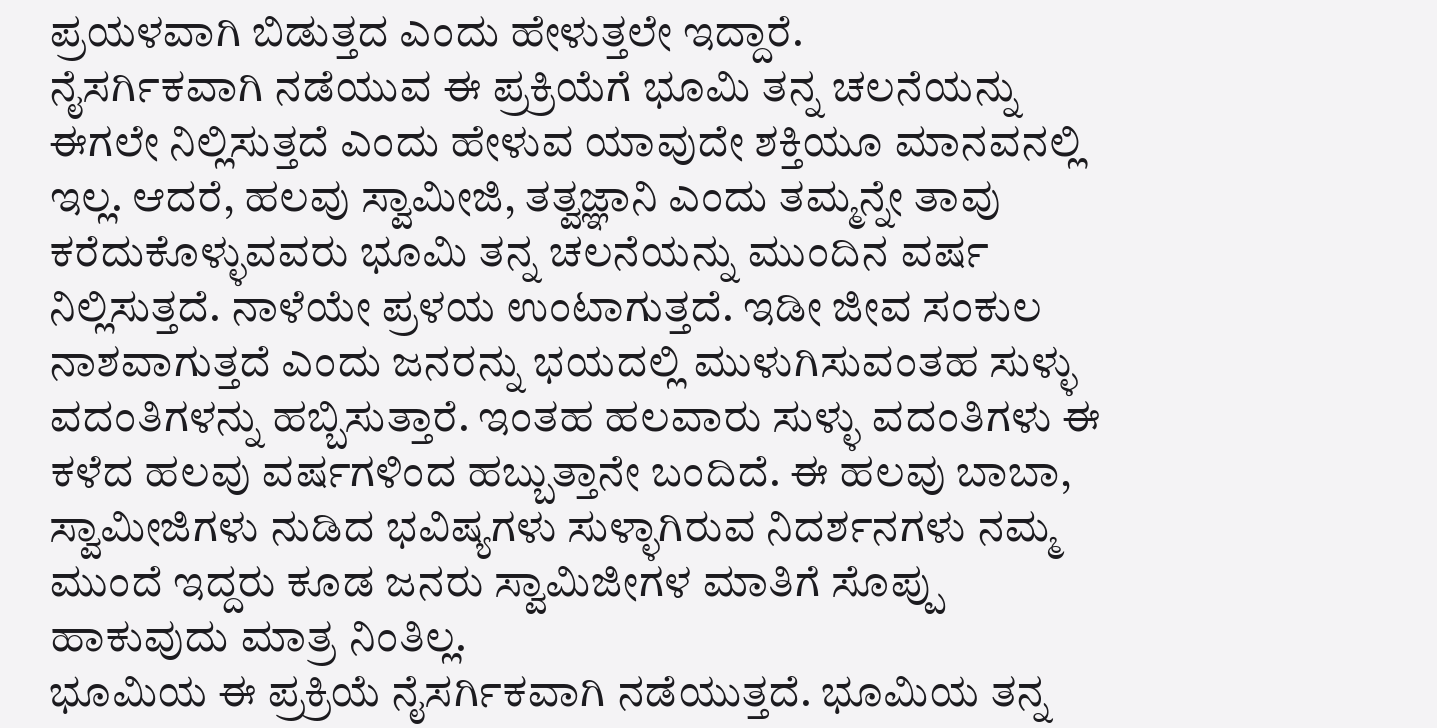ಪ್ರಯಳವಾಗಿ ಬಿಡುತ್ತದ ಎಂದು ಹೇಳುತ್ತಲೇ ಇದ್ದಾರೆ.
ನೈಸರ್ಗಿಕವಾಗಿ ನಡೆಯುವ ಈ ಪ್ರಕ್ರಿಯೆಗೆ ಭೂಮಿ ತನ್ನ ಚಲನೆಯನ್ನು ಈಗಲೇ ನಿಲ್ಲಿಸುತ್ತದೆ ಎಂದು ಹೇಳುವ ಯಾವುದೇ ಶಕ್ತಿಯೂ ಮಾನವನಲ್ಲಿ ಇಲ್ಲ. ಆದರೆ, ಹಲವು ಸ್ವಾಮೀಜಿ, ತತ್ವಜ್ಞಾನಿ ಎಂದು ತಮ್ಮನ್ನೇ ತಾವು ಕರೆದುಕೊಳ್ಳುವವರು ಭೂಮಿ ತನ್ನ ಚಲನೆಯನ್ನು ಮುಂದಿನ ವರ್ಷ ನಿಲ್ಲಿಸುತ್ತದೆ. ನಾಳೆಯೇ ಪ್ರಳಯ ಉಂಟಾಗುತ್ತದೆ. ಇಡೀ ಜೀವ ಸಂಕುಲ ನಾಶವಾಗುತ್ತದೆ ಎಂದು ಜನರನ್ನು ಭಯದಲ್ಲಿ ಮುಳುಗಿಸುವಂತಹ ಸುಳ್ಳು ವದಂತಿಗಳನ್ನು ಹಬ್ಬಿಸುತ್ತಾರೆ. ಇಂತಹ ಹಲವಾರು ಸುಳ್ಳು ವದಂತಿಗಳು ಈ ಕಳೆದ ಹಲವು ವರ್ಷಗಳಿಂದ ಹಬ್ಬುತ್ತಾನೇ ಬಂದಿದೆ. ಈ ಹಲವು ಬಾಬಾ, ಸ್ವಾಮೀಜಿಗಳು ನುಡಿದ ಭವಿಷ್ಯಗಳು ಸುಳ್ಳಾಗಿರುವ ನಿದರ್ಶನಗಳು ನಮ್ಮ ಮುಂದೆ ಇದ್ದರು ಕೂಡ ಜನರು ಸ್ವಾಮಿಜೀಗಳ ಮಾತಿಗೆ ಸೊಪ್ಪು ಹಾಕುವುದು ಮಾತ್ರ ನಿಂತಿಲ್ಲ.
ಭೂಮಿಯ ಈ ಪ್ರಕ್ರಿಯೆ ನೈಸರ್ಗಿಕವಾಗಿ ನಡೆಯುತ್ತದೆ. ಭೂಮಿಯ ತನ್ನ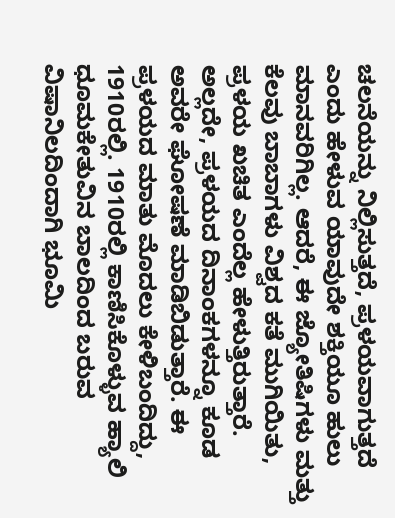ಚಲನೆಯನ್ನು ನಿಲ್ಲಿಸುತ್ತದೆ, ಪ್ರಳಯವಾಗುತ್ತದೆ ಎಂದು ಹೇಳುವ ಯಾವುದೇ ಶಕ್ತಿಯೂ ಹುಲು ಮಾನವರಿಗಿಲ್ಲ. ಆದರೆ, ಈ ಜ್ಯೋತಿಷಿಗಳು ಮತ್ತು ಕೆಲವು ಬಾಬಾಗಳು ವಿಶ್ವದ ಕತೆ ಮುಗಿಯಿತು, ಪ್ರಳಯ ಖಚಿತ ಎಂದೆಲ್ಲ ಹೇಳುತ್ತಿರುತ್ತಾರೆ. ಅಲ್ಲದೇ, ಪ್ರಳಯದ ದಿನಾಂಕಗಳನ್ನೂ ಕೂಡ ಅವರೇ ಘೋಷಣೆ ಮಾಡಿಬಿಡುತ್ತಾರೆ. ಈ ಪ್ರಳಯದ ಮಾತು ಮೊದಲು ಕೇಳಿಬಂದಿದ್ದು, 1910ರಲ್ಲಿ. 1910ರಲ್ಲಿ ಕಾಣಿಸಿಕೊಳ್ಳುವ ಹ್ಯಾಲಿ ಧೂಮಕೇತುವಿನ ಬಾಲದಿಂದ ಬರುವ ವಿಷಾನಿಲದಿಂದಾಗಿ ಭೂಮಿ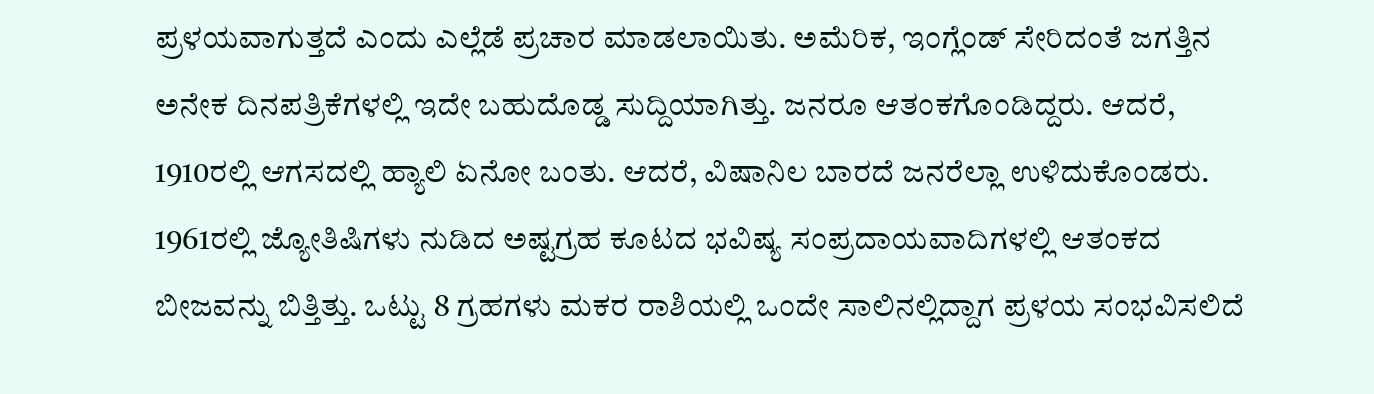ಪ್ರಳಯವಾಗುತ್ತದೆ ಎಂದು ಎಲ್ಲೆಡೆ ಪ್ರಚಾರ ಮಾಡಲಾಯಿತು. ಅಮೆರಿಕ, ಇಂಗ್ಲೆಂಡ್ ಸೇರಿದಂತೆ ಜಗತ್ತಿನ ಅನೇಕ ದಿನಪತ್ರಿಕೆಗಳಲ್ಲಿ ಇದೇ ಬಹುದೊಡ್ಡ ಸುದ್ದಿಯಾಗಿತ್ತು. ಜನರೂ ಆತಂಕಗೊಂಡಿದ್ದರು. ಆದರೆ, 1910ರಲ್ಲಿ ಆಗಸದಲ್ಲಿ ಹ್ಯಾಲಿ ಏನೋ ಬಂತು. ಆದರೆ, ವಿಷಾನಿಲ ಬಾರದೆ ಜನರೆಲ್ಲಾ ಉಳಿದುಕೊಂಡರು.
1961ರಲ್ಲಿ ಜ್ಯೋತಿಷಿಗಳು ನುಡಿದ ಅಷ್ಟಗ್ರಹ ಕೂಟದ ಭವಿಷ್ಯ ಸಂಪ್ರದಾಯವಾದಿಗಳಲ್ಲಿ ಆತಂಕದ ಬೀಜವನ್ನು ಬಿತ್ತಿತ್ತು. ಒಟ್ಟು 8 ಗ್ರಹಗಳು ಮಕರ ರಾಶಿಯಲ್ಲಿ ಒಂದೇ ಸಾಲಿನಲ್ಲಿದ್ದಾಗ ಪ್ರಳಯ ಸಂಭವಿಸಲಿದೆ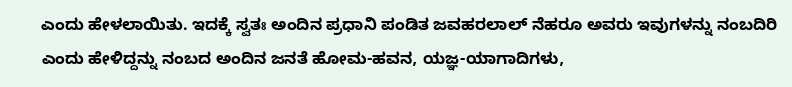ಎಂದು ಹೇಳಲಾಯಿತು. ಇದಕ್ಕೆ ಸ್ವತಃ ಅಂದಿನ ಪ್ರಧಾನಿ ಪಂಡಿತ ಜವಹರಲಾಲ್ ನೆಹರೂ ಅವರು ಇವುಗಳನ್ನು ನಂಬದಿರಿ ಎಂದು ಹೇಳಿದ್ದನ್ನು ನಂಬದ ಅಂದಿನ ಜನತೆ ಹೋಮ-ಹವನ, ಯಜ್ಞ-ಯಾಗಾದಿಗಳು,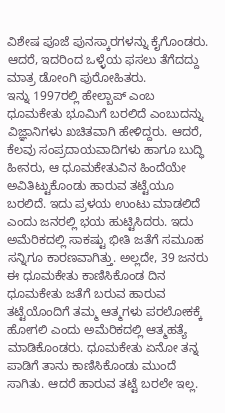ವಿಶೇಷ ಪೂಜೆ ಪುನಸ್ಕಾರಗಳನ್ನು ಕೈಗೊಂಡರು. ಆದರೆ, ಇದರಿಂದ ಒಳ್ಳೆಯ ಫಸಲು ತೆಗೆದದ್ದು ಮಾತ್ರ ಡೋಂಗಿ ಪುರೋಹಿತರು.
ಇನ್ನು 1997ರಲ್ಲಿ ಹೇಲ್ಬಾಪ್ ಎಂಬ ಧೂಮಕೇತು ಭೂಮಿಗೆ ಬರಲಿದೆ ಎಂಬುದನ್ನು ವಿಜ್ಞಾನಿಗಳು ಖಚಿತವಾಗಿ ಹೇಳಿದ್ದರು. ಆದರೆ, ಕೆಲವು ಸಂಪ್ರದಾಯವಾದಿಗಳು ಹಾಗೂ ಬುದ್ಧಿ ಹೀನರು, ಆ ಧೂಮಕೇತುವಿನ ಹಿಂದೆಯೇ ಅವಿತಿಟ್ಟುಕೊಂಡು ಹಾರುವ ತಟ್ಟೆಯೂ ಬರಲಿದೆ. ಇದು ಪ್ರಳಯ ಉಂಟು ಮಾಡಲಿದೆ ಎಂದು ಜನರಲ್ಲಿ ಭಯ ಹುಟ್ಟಿಸಿದರು. ಇದು ಅಮೆರಿಕದಲ್ಲಿ ಸಾಕಷ್ಟು ಭೀತಿ ಜತೆಗೆ ಸಮೂಹ ಸನ್ನಿಗೂ ಕಾರಣವಾಗಿತ್ತು. ಅಲ್ಲದೇ, 39 ಜನರು ಈ ಧೂಮಕೇತು ಕಾಣಿಸಿಕೊಂಡ ದಿನ ಧೂಮಕೇತು ಜತೆಗೆ ಬರುವ ಹಾರುವ ತಟ್ಟೆಯೊಂದಿಗೆ ತಮ್ಮ ಆತ್ಮಗಳು ಪರಲೋಕಕ್ಕೆ ಹೋಗಲಿ ಎಂದು ಅಮೆರಿಕದಲ್ಲಿ ಆತ್ಮಹತ್ಯೆ ಮಾಡಿಕೊಂಡರು. ಧೂಮಕೇತು ಏನೋ ತನ್ನ ಪಾಡಿಗೆ ತಾನು ಕಾಣಿಸಿಕೊಂಡು ಮುಂದೆ ಸಾಗಿತು. ಆದರೆ ಹಾರುವ ತಟ್ಟೆ ಬರಲೇ ಇಲ್ಲ.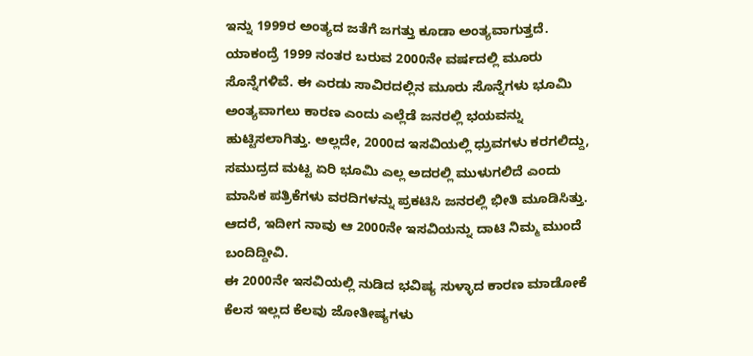ಇನ್ನು 1999ರ ಅಂತ್ಯದ ಜತೆಗೆ ಜಗತ್ತು ಕೂಡಾ ಅಂತ್ಯವಾಗುತ್ತದೆ. ಯಾಕಂದ್ರೆ 1999 ನಂತರ ಬರುವ 2000ನೇ ವರ್ಷದಲ್ಲಿ ಮೂರು ಸೊನ್ನೆಗಳಿವೆ. ಈ ಎರಡು ಸಾವಿರದಲ್ಲಿನ ಮೂರು ಸೊನ್ನೆಗಳು ಭೂಮಿ ಅಂತ್ಯವಾಗಲು ಕಾರಣ ಎಂದು ಎಲ್ಲೆಡೆ ಜನರಲ್ಲಿ ಭಯವನ್ನು ಹುಟ್ಟಿಸಲಾಗಿತ್ತು. ಅಲ್ಲದೇ, 2000ದ ಇಸವಿಯಲ್ಲಿ ಧ್ರುವಗಳು ಕರಗಲಿದ್ದು, ಸಮುದ್ರದ ಮಟ್ಟ ಏರಿ ಭೂಮಿ ಎಲ್ಲ ಅದರಲ್ಲಿ ಮುಳುಗಲಿದೆ ಎಂದು ಮಾಸಿಕ ಪತ್ರಿಕೆಗಳು ವರದಿಗಳನ್ನು ಪ್ರಕಟಿಸಿ ಜನರಲ್ಲಿ ಭೀತಿ ಮೂಡಿಸಿತ್ತು. ಆದರೆ, ಇದೀಗ ನಾವು ಆ 2000ನೇ ಇಸವಿಯನ್ನು ದಾಟಿ ನಿಮ್ಮ ಮುಂದೆ ಬಂದಿದ್ದೀವಿ.
ಈ 2000ನೇ ಇಸವಿಯಲ್ಲಿ ನುಡಿದ ಭವಿಷ್ಯ ಸುಳ್ಳಾದ ಕಾರಣ ಮಾಡೋಕೆ ಕೆಲಸ ಇಲ್ಲದ ಕೆಲವು ಜೋತೀಷ್ಯಗಳು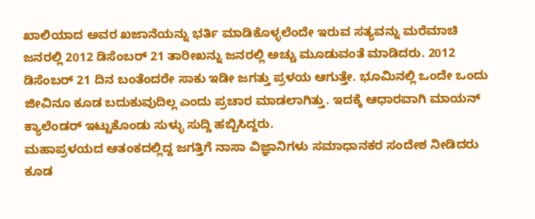ಖಾಲಿಯಾದ ಅವರ ಖಜಾನೆಯನ್ನು ಭರ್ತಿ ಮಾಡಿಕೊಳ್ಳಲೆಂದೇ ಇರುವ ಸತ್ಯವನ್ನು ಮರೆಮಾಚಿ ಜನರಲ್ಲಿ 2012 ಡಿಸೆಂಬರ್ 21 ತಾರೀಖನ್ನು ಜನರಲ್ಲಿ ಅಚ್ಚು ಮೂಡುವಂತೆ ಮಾಡಿದರು. 2012 ಡಿಸೆಂಬರ್ 21 ದಿನ ಬಂತೆಂದರೇ ಸಾಕು ಇಡೀ ಜಗತ್ತು ಪ್ರಳಯ ಆಗುತ್ತೇ. ಭೂಮಿನಲ್ಲಿ ಒಂದೇ ಒಂದು ಜೀವಿನೂ ಕೂಡ ಬದುಕುವುದಿಲ್ಲ ಎಂದು ಪ್ರಚಾರ ಮಾಡಲಾಗಿತ್ತು. ಇದಕ್ಕೆ ಆಧಾರವಾಗಿ ಮಾಯನ್ ಕ್ಯಾಲೆಂಡರ್ ಇಟ್ಟುಕೊಂಡು ಸುಳ್ಳು ಸುದ್ದಿ ಹಬ್ಬಿಸಿದ್ದರು.
ಮಹಾಪ್ರಳಯದ ಆತಂಕದಲ್ಲಿದ್ದ ಜಗತ್ತಿಗೆ ನಾಸಾ ವಿಜ್ಞಾನಿಗಳು ಸಮಾಧಾನಕರ ಸಂದೇಶ ನೀಡಿದರು ಕೂಡ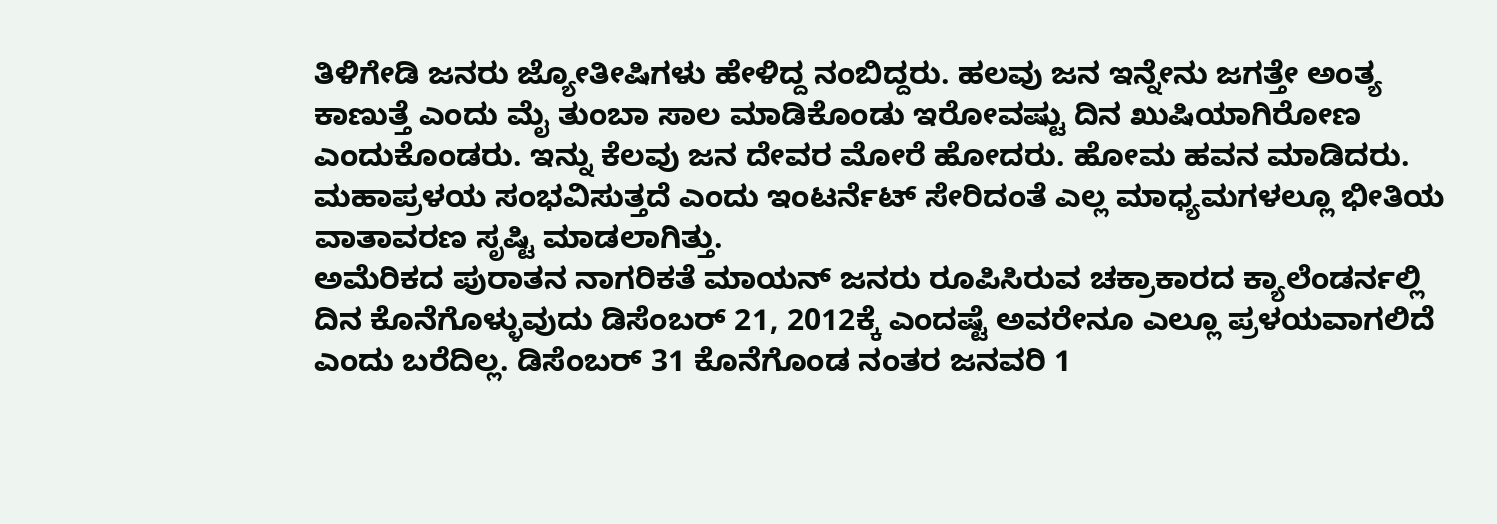ತಿಳಿಗೇಡಿ ಜನರು ಜ್ಯೋತೀಷಿಗಳು ಹೇಳಿದ್ದ ನಂಬಿದ್ದರು. ಹಲವು ಜನ ಇನ್ನೇನು ಜಗತ್ತೇ ಅಂತ್ಯ ಕಾಣುತ್ತೆ ಎಂದು ಮೈ ತುಂಬಾ ಸಾಲ ಮಾಡಿಕೊಂಡು ಇರೋವಷ್ಟು ದಿನ ಖುಷಿಯಾಗಿರೋಣ ಎಂದುಕೊಂಡರು. ಇನ್ನು ಕೆಲವು ಜನ ದೇವರ ಮೋರೆ ಹೋದರು. ಹೋಮ ಹವನ ಮಾಡಿದರು. ಮಹಾಪ್ರಳಯ ಸಂಭವಿಸುತ್ತದೆ ಎಂದು ಇಂಟರ್ನೆಟ್ ಸೇರಿದಂತೆ ಎಲ್ಲ ಮಾಧ್ಯಮಗಳಲ್ಲೂ ಭೀತಿಯ ವಾತಾವರಣ ಸೃಷ್ಟಿ ಮಾಡಲಾಗಿತ್ತು.
ಅಮೆರಿಕದ ಪುರಾತನ ನಾಗರಿಕತೆ ಮಾಯನ್ ಜನರು ರೂಪಿಸಿರುವ ಚಕ್ರಾಕಾರದ ಕ್ಯಾಲೆಂಡರ್ನಲ್ಲಿ ದಿನ ಕೊನೆಗೊಳ್ಳುವುದು ಡಿಸೆಂಬರ್ 21, 2012ಕ್ಕೆ ಎಂದಷ್ಟೆ ಅವರೇನೂ ಎಲ್ಲೂ ಪ್ರಳಯವಾಗಲಿದೆ ಎಂದು ಬರೆದಿಲ್ಲ. ಡಿಸೆಂಬರ್ 31 ಕೊನೆಗೊಂಡ ನಂತರ ಜನವರಿ 1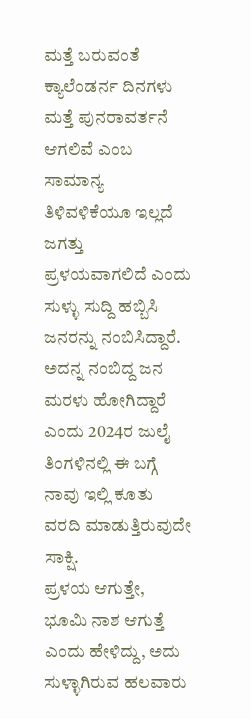ಮತ್ತೆ ಬರುವಂತೆ ಕ್ಯಾಲೆಂಡರ್ನ ದಿನಗಳು ಮತ್ತೆ ಪುನರಾವರ್ತನೆ ಆಗಲಿವೆ ಎಂಬ ಸಾಮಾನ್ಯ ತಿಳಿವಳಿಕೆಯೂ ಇಲ್ಲದೆ ಜಗತ್ತು ಪ್ರಳಯವಾಗಲಿದೆ ಎಂದು ಸುಳ್ಳು ಸುದ್ದಿ ಹಬ್ಬಿಸಿ ಜನರನ್ನು ನಂಬಿಸಿದ್ದಾರೆ. ಅದನ್ನ ನಂಬಿದ್ದ ಜನ ಮರಳು ಹೋಗಿದ್ದಾರೆ ಎಂದು 2024ರ ಜುಲೈ ತಿಂಗಳಿನಲ್ಲಿ ಈ ಬಗ್ಗೆ ನಾವು ಇಲ್ಲಿ ಕೂತು ವರದಿ ಮಾಡುತ್ತಿರುವುದೇ ಸಾಕ್ಷಿ.
ಪ್ರಳಯ ಆಗುತ್ತೇ, ಭೂಮಿ ನಾಶ ಆಗುತ್ತೆ ಎಂದು ಹೇಳಿದ್ದು, ಅದು ಸುಳ್ಳಾಗಿರುವ ಹಲವಾರು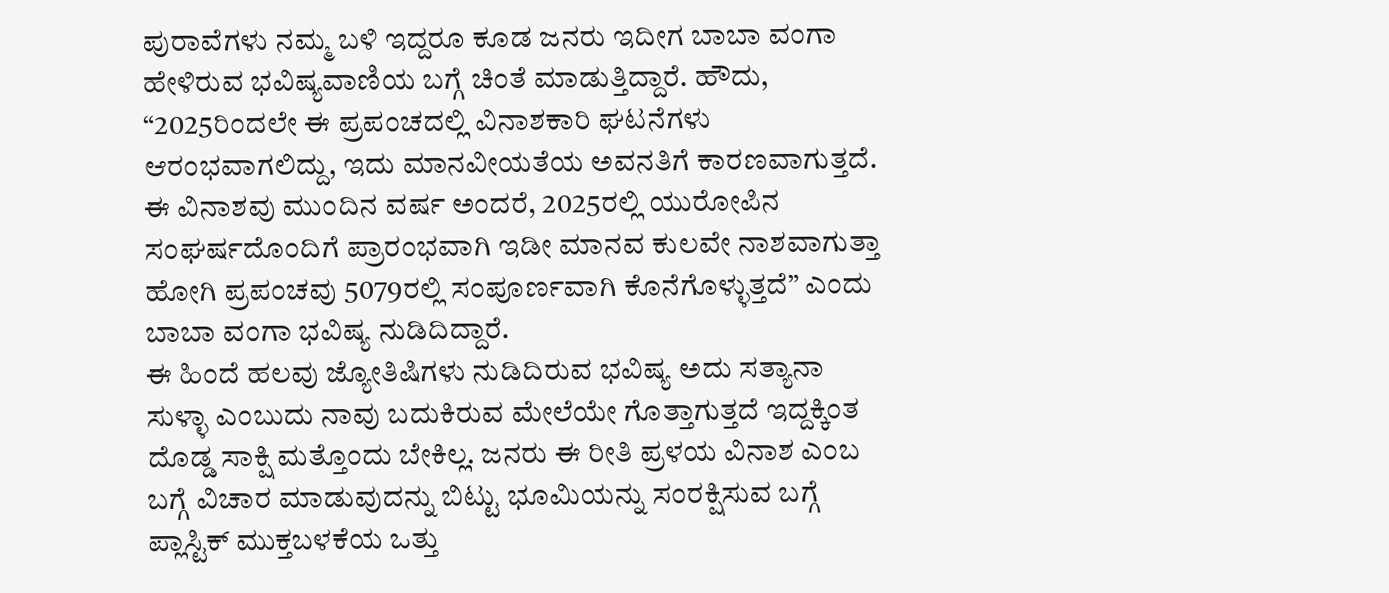ಪುರಾವೆಗಳು ನಮ್ಮ ಬಳಿ ಇದ್ದರೂ ಕೂಡ ಜನರು ಇದೀಗ ಬಾಬಾ ವಂಗಾ ಹೇಳಿರುವ ಭವಿಷ್ಯವಾಣಿಯ ಬಗ್ಗೆ ಚಿಂತೆ ಮಾಡುತ್ತಿದ್ದಾರೆ. ಹೌದು, “2025ರಿಂದಲೇ ಈ ಪ್ರಪಂಚದಲ್ಲಿ ವಿನಾಶಕಾರಿ ಘಟನೆಗಳು ಆರಂಭವಾಗಲಿದ್ದು, ಇದು ಮಾನವೀಯತೆಯ ಅವನತಿಗೆ ಕಾರಣವಾಗುತ್ತದೆ. ಈ ವಿನಾಶವು ಮುಂದಿನ ವರ್ಷ ಅಂದರೆ, 2025ರಲ್ಲಿ ಯುರೋಪಿನ ಸಂಘರ್ಷದೊಂದಿಗೆ ಪ್ರಾರಂಭವಾಗಿ ಇಡೀ ಮಾನವ ಕುಲವೇ ನಾಶವಾಗುತ್ತಾ ಹೋಗಿ ಪ್ರಪಂಚವು 5079ರಲ್ಲಿ ಸಂಪೂರ್ಣವಾಗಿ ಕೊನೆಗೊಳ್ಳುತ್ತದೆ” ಎಂದು ಬಾಬಾ ವಂಗಾ ಭವಿಷ್ಯ ನುಡಿದಿದ್ದಾರೆ.
ಈ ಹಿಂದೆ ಹಲವು ಜ್ಯೋತಿಷಿಗಳು ನುಡಿದಿರುವ ಭವಿಷ್ಯ ಅದು ಸತ್ಯಾನಾ ಸುಳ್ಳಾ ಎಂಬುದು ನಾವು ಬದುಕಿರುವ ಮೇಲೆಯೇ ಗೊತ್ತಾಗುತ್ತದೆ ಇದ್ದಕ್ಕಿಂತ ದೊಡ್ಡ ಸಾಕ್ಷಿ ಮತ್ತೊಂದು ಬೇಕಿಲ್ಲ. ಜನರು ಈ ರೀತಿ ಪ್ರಳಯ ವಿನಾಶ ಎಂಬ ಬಗ್ಗೆ ವಿಚಾರ ಮಾಡುವುದನ್ನು ಬಿಟ್ಟು ಭೂಮಿಯನ್ನು ಸಂರಕ್ಷಿಸುವ ಬಗ್ಗೆ ಪ್ಲಾಸ್ಟಿಕ್ ಮುಕ್ತಬಳಕೆಯ ಒತ್ತು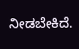ನೀಡಬೇಕಿದೆ.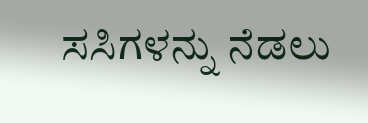ಸಸಿಗಳನ್ನು ನೆಡಲು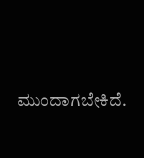ಮುಂದಾಗಬೇಕಿದೆ.